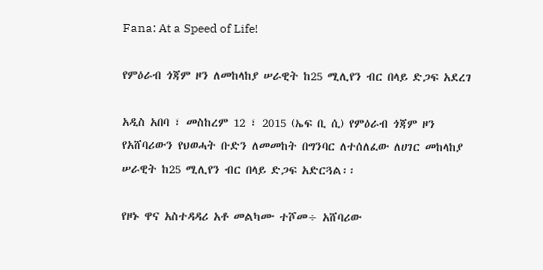Fana: At a Speed of Life!

የምዕራብ ጎጃም ዞን ለመከላከያ ሠራዊት ከ25 ሚሊየን ብር በላይ ድጋፍ አደረገ

አዲስ አበባ ፣ መስከረም 12 ፣ 2015 (ኤፍ ቢ ሲ) የምዕራብ ጎጃም ዞን የአሸባሪውን የህወሓት ቡድን ለመመከት በግንባር ለተሰለፈው ለሀገር መከላከያ ሠራዊት ከ25 ሚሊየን ብር በላይ ድጋፍ አድርጓል፡፡

የዞኑ ዋና አስተዳዳሪ አቶ መልካሙ ተሾመ÷ አሸባሪው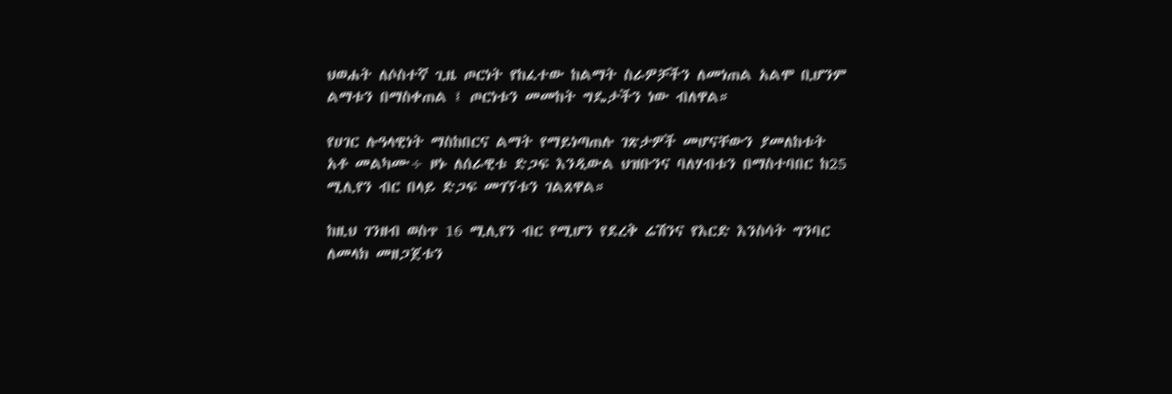ህወሐት ለሶስተኛ ጊዜ ጦርነት የከፈተው ከልማት ስራዎቻችን ለመነጠል አልሞ ቢሆንም ልማቱን በማስቀጠል ፤ ጦርነቱን መመከት ግዴታችን ነው ብለዋል።

የሀገር ሉዓላዊነት ማስከበርና ልማት የማይነጣጠሉ ገጽታዎች መሆናቸውን ያመለከቱት አቶ መልካሙ÷ ዞኑ ለሰራዊቱ ድጋፍ እንዲውል ህዝቡንና ባለሃብቱን በማስተባበር ከ25 ሚሊየን ብር በላይ ድጋፍ መገኘቱን ገልጸዋል።

ከዚህ ገንዘብ ወስጥ 16 ሚሊየን ብር የሚሆን የደረቅ ሬሽንና የእርድ እንስሳት ግንባር ለመላክ መዘጋጀቱን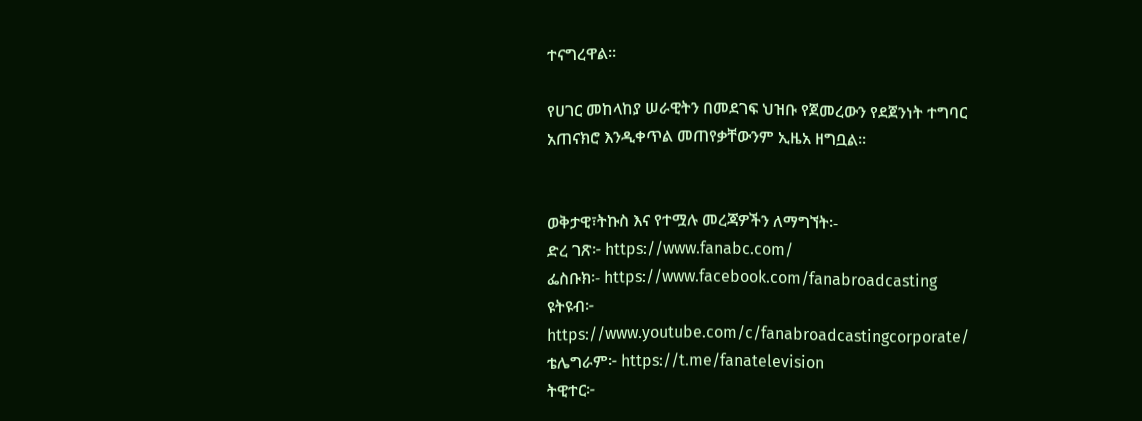ተናግረዋል።

የሀገር መከላከያ ሠራዊትን በመደገፍ ህዝቡ የጀመረውን የደጀንነት ተግባር አጠናክሮ እንዲቀጥል መጠየቃቸውንም ኢዜአ ዘግቧል፡፡


ወቅታዊ፣ትኩስ እና የተሟሉ መረጃዎችን ለማግኘት፡-
ድረ ገጽ፦ https://www.fanabc.com/
ፌስቡክ፡- https://www.facebook.com/fanabroadcasting
ዩትዩብ፦ https://www.youtube.com/c/fanabroadcastingcorporate/
ቴሌግራም፦ https://t.me/fanatelevision
ትዊተር፦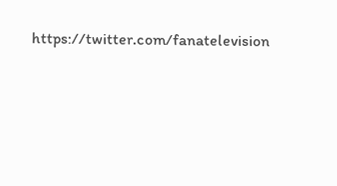https://twitter.com/fanatelevision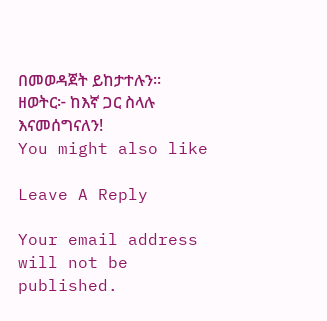በመወዳጀት ይከታተሉን፡፡
ዘወትር፦ ከእኛ ጋር ስላሉ እናመሰግናለን!
You might also like

Leave A Reply

Your email address will not be published.